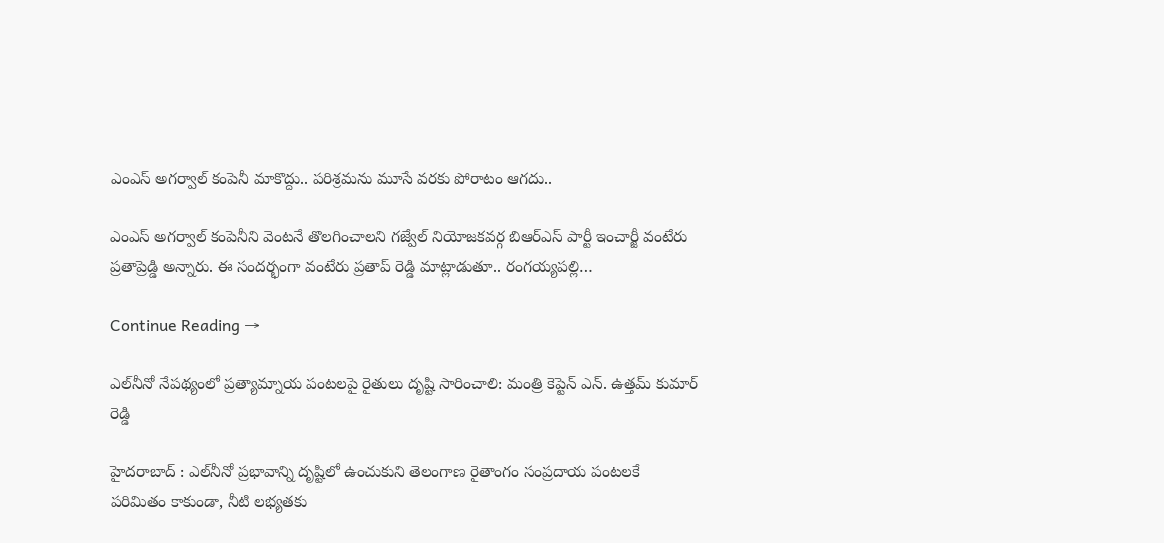ఎంఎస్ అగర్వాల్ కంపెనీ మాకొద్దు.. పరిశ్రమను మూసే వరకు పోరాటం ఆగదు..

ఎంఎస్ అగర్వాల్ కంపెనీని వెంటనే తొలగించాలని గజ్వేల్ నియోజకవర్గ బిఆర్ఎస్ పార్టీ ఇంచార్జీ వంటేరు ప్రతాప్రెడ్డి అన్నారు. ఈ సందర్భంగా వంటేరు ప్రతాప్ రెడ్డి మాట్లాడుతూ.. రంగయ్యపల్లి…

Continue Reading →

ఎల్‌నీనో నేపథ్యంలో ప్రత్యామ్నాయ పంటలపై రైతులు దృష్టి సారించాలి: మంత్రి కెప్టెన్ ఎన్. ఉత్తమ్ కుమార్ రెడ్డి

హైదరాబాద్ : ఎల్‌నీనో ప్రభావాన్ని దృష్టిలో ఉంచుకుని తెలంగాణ రైతాంగం సంప్రదాయ పంటలకే పరిమితం కాకుండా, నీటి లభ్యతకు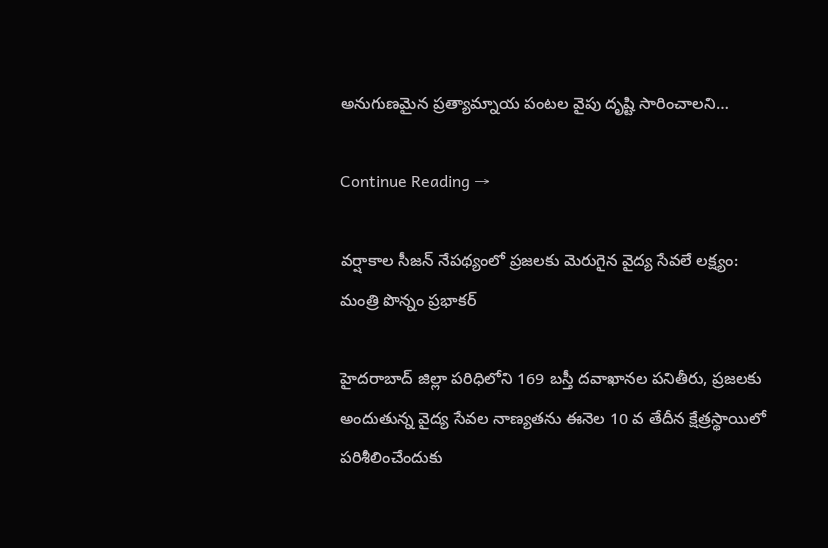అనుగుణమైన ప్రత్యామ్నాయ పంటల వైపు దృష్టి సారించాలని…

Continue Reading →

వర్షాకాల సీజన్ నేపథ్యంలో ప్రజలకు మెరుగైన వైద్య సేవలే లక్ష్యం: మంత్రి పొన్నం ప్రభాకర్

హైదరాబాద్ జిల్లా పరిధిలోని 169 బస్తీ దవాఖానల పనితీరు, ప్రజలకు అందుతున్న వైద్య సేవల నాణ్యతను ఈనెల 10 వ తేదీన క్షేత్రస్థాయిలో పరిశీలించేందుకు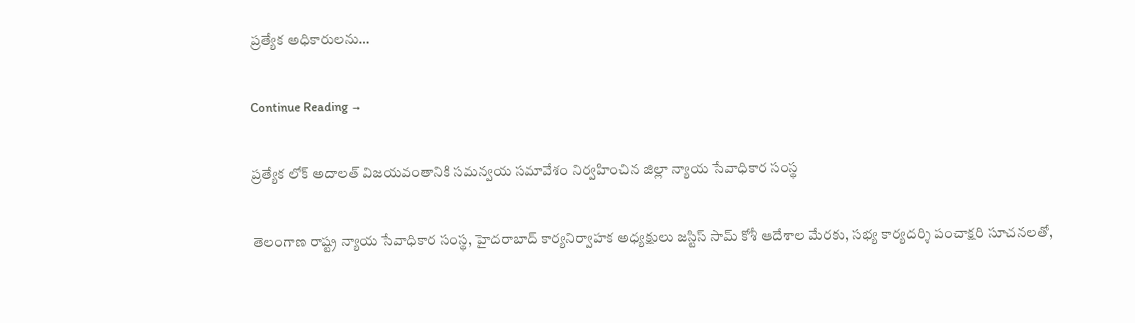ప్రత్యేక అధికారులను…

Continue Reading →

ప్రత్యేక లోక్ అదాలత్ విజయవంతానికి సమన్వయ సమావేశం నిర్వహించిన జిల్లా న్యాయ సేవాధికార సంస్థ

తెలంగాణ రాష్ట్ర న్యాయ సేవాధికార సంస్థ, హైదరాబాద్ కార్యనిర్వాహక అధ్యక్షులు జస్టిస్ సామ్ కోశీ ఆదేశాల మేరకు, సభ్య కార్యదర్శి పంచాక్షరి సూచనలతో,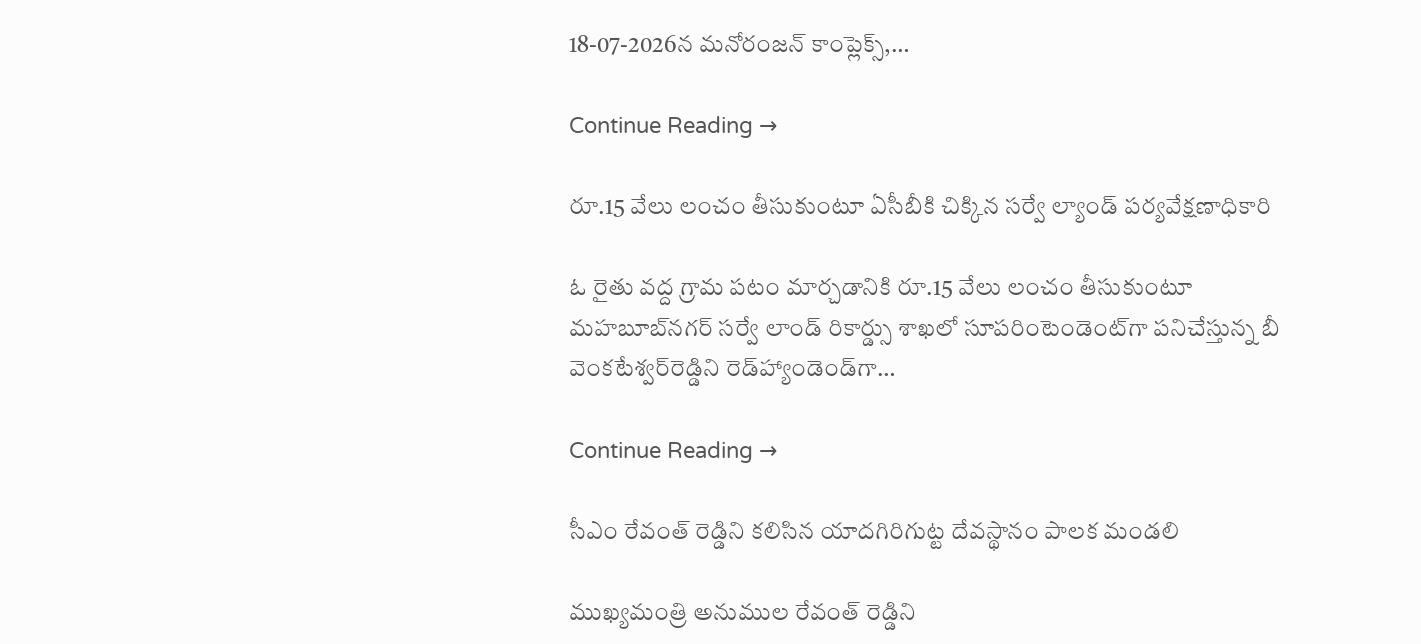18-07-2026న మనోరంజన్ కాంప్లెక్స్,…

Continue Reading →

రూ.15 వేలు లంచం తీసుకుంటూ ఏసీబీకి చిక్కిన సర్వే ల్యాండ్‌ పర్యవేక్షణాధికారి

ఓ రైతు వద్ద గ్రామ పటం మార్చడానికి రూ.15 వేలు లంచం తీసుకుంటూ మహబూబ్‌నగర్‌ సర్వే లాండ్‌ రికార్డ్సు శాఖలో సూపరింటెండెంట్‌గా పనిచేస్తున్న బీ వెంకటేశ్వర్‌రెడ్డిని రెడ్‌హ్యాండెండ్‌గా…

Continue Reading →

సీఎం రేవంత్ రెడ్డిని కలిసిన యాదగిరిగుట్ట దేవస్థానం పాలక మండలి

ముఖ్యమంత్రి అనుముల రేవంత్ రెడ్డిని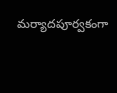మర్యాదపూర్వకంగా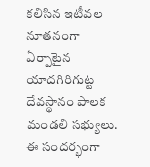కలిసిన ఇటీవల నూతనంగా ఏర్పాటైన యాదగిరిగుట్ట దేవస్థానం పాలక మండలి సభ్యులు. ఈ సందర్భంగా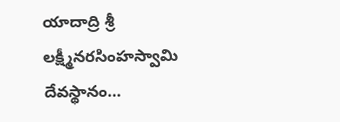యాదాద్రి శ్రీ లక్ష్మీనరసింహస్వామి దేవస్థానం…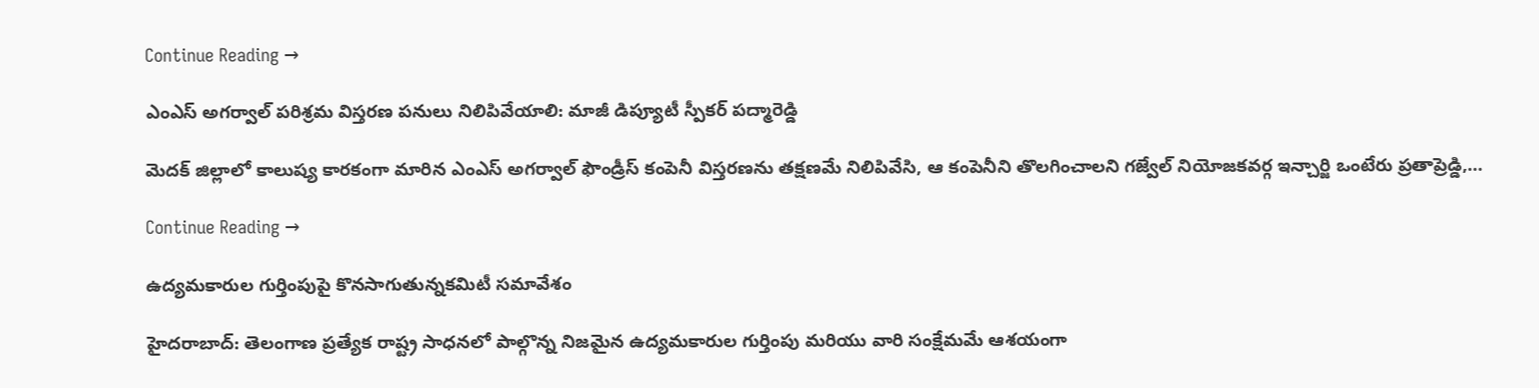Continue Reading →

ఎంఎస్ అగర్వాల్ పరిశ్రమ విస్తరణ పనులు నిలిపివేయాలి: మాజీ డిప్యూటీ స్పీకర్ పద్మారెడ్డి

మెదక్ జిల్లాలో కాలుష్య కారకంగా మారిన ఎంఎస్ అగర్వాల్ ఫౌండ్రీస్ కంపెనీ విస్తరణను తక్షణమే నిలిపివేసి, ఆ కంపెనీని తొలగించాలని గజ్వేల్ నియోజకవర్గ ఇన్చార్జి ఒంటేరు ప్రతాప్రెడ్డి,…

Continue Reading →

ఉద్యమకారుల గుర్తింపుపై కొనసాగుతున్నకమిటీ సమావేశం

హైదరాబాద్: తెలంగాణ ప్రత్యేక రాష్ట్ర సాధనలో పాల్గొన్న నిజమైన ఉద్యమకారుల గుర్తింపు మరియు వారి సంక్షేమమే ఆశయంగా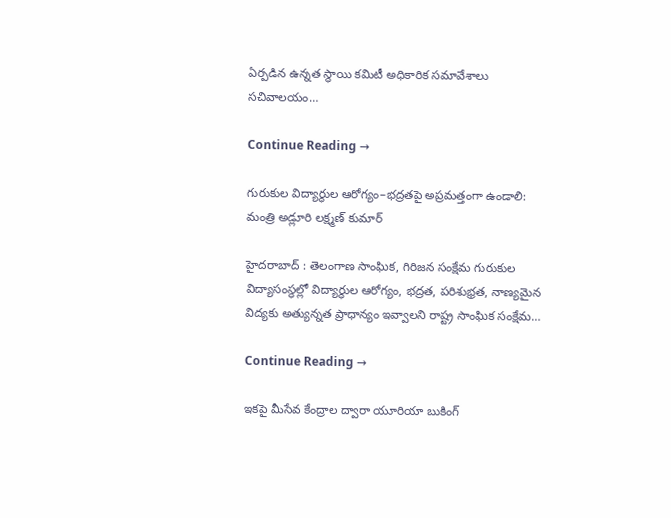ఏర్పడిన ఉన్నత స్థాయి కమిటీ అధికారిక సమావేశాలు సచివాలయం…

Continue Reading →

గురుకుల విద్యార్థుల ఆరోగ్యం–భద్రతపై అప్రమత్తంగా ఉండాలి: మంత్రి అడ్లూరి లక్ష్మణ్ కుమార్

హైదరాబాద్ : తెలంగాణ సాంఘిక, గిరిజన సంక్షేమ గురుకుల విద్యాసంస్థల్లో విద్యార్థుల ఆరోగ్యం, భద్రత, పరిశుభ్రత, నాణ్యమైన విద్యకు అత్యున్నత ప్రాధాన్యం ఇవ్వాలని రాష్ట్ర సాంఘిక సంక్షేమ…

Continue Reading →

ఇకపై మీసేవ కేంద్రాల ద్వారా యూరియా బుకింగ్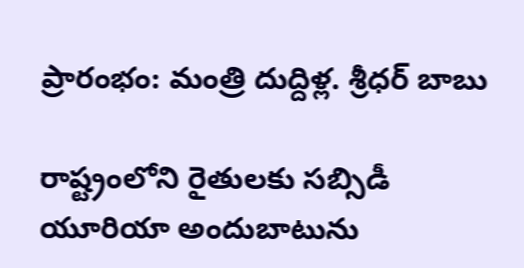ప్రారంభం: మంత్రి దుద్దిళ్ల. శ్రీధర్ బాబు

రాష్ట్రంలోని రైతులకు సబ్సిడీ యూరియా అందుబాటును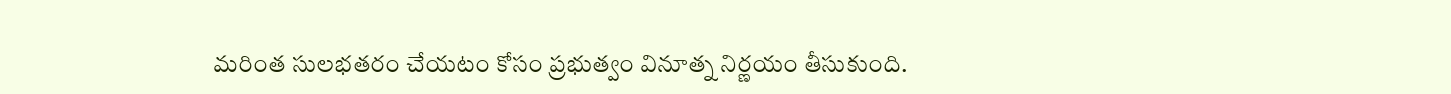మరింత సులభతరం చేయటం కోసం ప్రభుత్వం వినూత్న నిర్ణయం తీసుకుంది.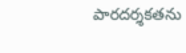పారదర్శకతను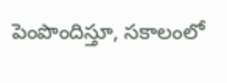పెంపొందిస్తూ, సకాలంలో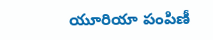యూరియా పంపిణీ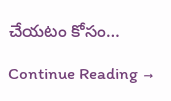చేయటం కోసం…

Continue Reading →